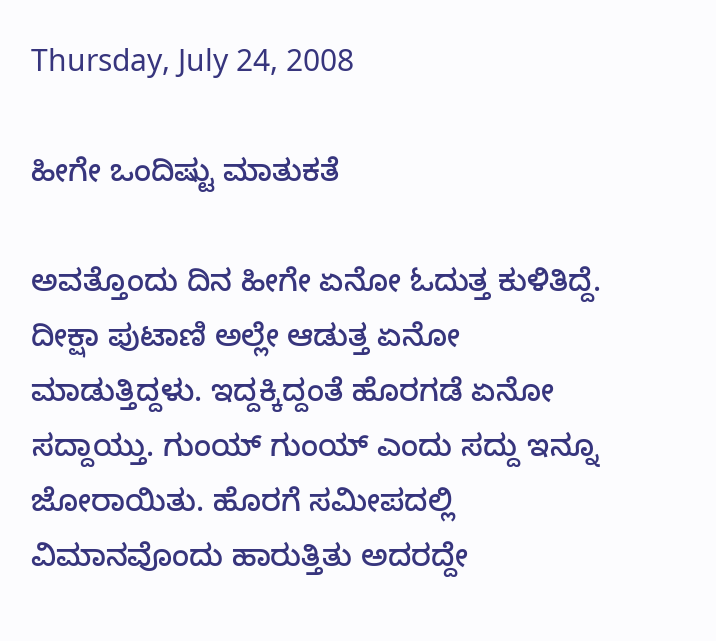Thursday, July 24, 2008

ಹೀಗೇ ಒಂದಿಷ್ಟು ಮಾತುಕತೆ

ಅವತ್ತೊಂದು ದಿನ ಹೀಗೇ ಏನೋ ಓದುತ್ತ ಕುಳಿತಿದ್ದೆ. ದೀಕ್ಷಾ ಪುಟಾಣಿ ಅಲ್ಲೇ ಆಡುತ್ತ ಏನೋ ಮಾಡುತ್ತಿದ್ದಳು. ಇದ್ದಕ್ಕಿದ್ದಂತೆ ಹೊರಗಡೆ ಏನೋ ಸದ್ದಾಯ್ತು. ಗುಂಯ್ ಗುಂಯ್ ಎಂದು ಸದ್ದು ಇನ್ನೂ ಜೋರಾಯಿತು. ಹೊರಗೆ ಸಮೀಪದಲ್ಲಿ ವಿಮಾನವೊಂದು ಹಾರುತ್ತಿತು ಅದರದ್ದೇ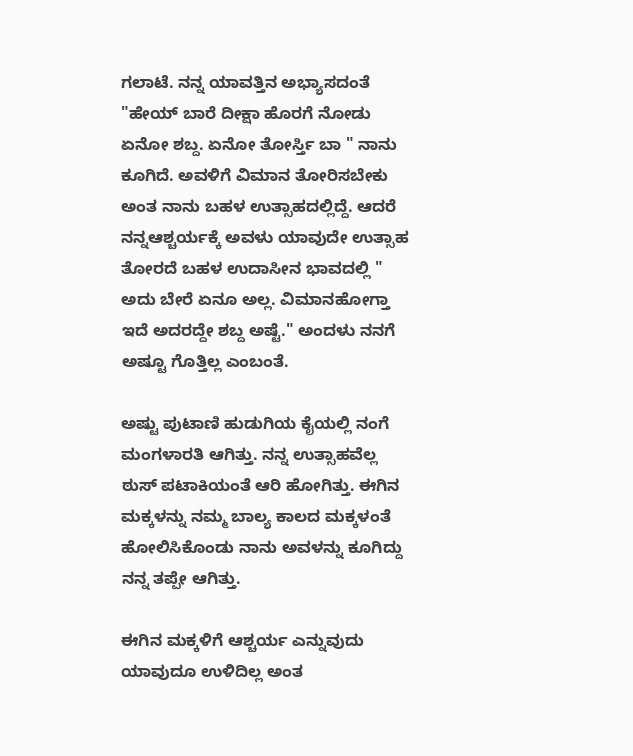ಗಲಾಟೆ. ನನ್ನ ಯಾವತ್ತಿನ ಅಭ್ಯಾಸದಂತೆ "ಹೇಯ್ ಬಾರೆ ದೀಕ್ಷಾ ಹೊರಗೆ ನೋಡು ಏನೋ ಶಬ್ದ. ಏನೋ ತೋರ್ಸ್ತಿ ಬಾ " ನಾನು ಕೂಗಿದೆ. ಅವಳಿಗೆ ವಿಮಾನ ತೋರಿಸಬೇಕು ಅಂತ ನಾನು ಬಹಳ ಉತ್ಸಾಹದಲ್ಲಿದ್ದೆ. ಆದರೆ ನನ್ನಆಶ್ಚರ್ಯಕ್ಕೆ ಅವಳು ಯಾವುದೇ ಉತ್ಸಾಹ ತೋರದೆ ಬಹಳ ಉದಾಸೀನ ಭಾವದಲ್ಲಿ " ಅದು ಬೇರೆ ಏನೂ ಅಲ್ಲ. ವಿಮಾನಹೋಗ್ತಾ ಇದೆ ಅದರದ್ದೇ ಶಬ್ದ ಅಷ್ಟೆ." ಅಂದಳು ನನಗೆ ಅಷ್ಟೂ ಗೊತ್ತಿಲ್ಲ ಎಂಬಂತೆ.

ಅಷ್ಟು ಪುಟಾಣಿ ಹುಡುಗಿಯ ಕೈಯಲ್ಲಿ ನಂಗೆ ಮಂಗಳಾರತಿ ಆಗಿತ್ತು. ನನ್ನ ಉತ್ಸಾಹವೆಲ್ಲ ಠುಸ್ ಪಟಾಕಿಯಂತೆ ಆರಿ ಹೋಗಿತ್ತು. ಈಗಿನ ಮಕ್ಕಳನ್ನು ನಮ್ಮ ಬಾಲ್ಯ ಕಾಲದ ಮಕ್ಕಳಂತೆ ಹೋಲಿಸಿಕೊಂಡು ನಾನು ಅವಳನ್ನು ಕೂಗಿದ್ದು ನನ್ನ ತಪ್ಪೇ ಆಗಿತ್ತು.

ಈಗಿನ ಮಕ್ಕಳಿಗೆ ಆಶ್ಚರ್ಯ ಎನ್ನುವುದು ಯಾವುದೂ ಉಳಿದಿಲ್ಲ ಅಂತ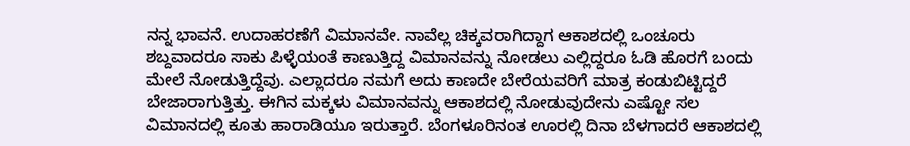ನನ್ನ ಭಾವನೆ. ಉದಾಹರಣೆಗೆ ವಿಮಾನವೇ. ನಾವೆಲ್ಲ ಚಿಕ್ಕವರಾಗಿದ್ದಾಗ ಆಕಾಶದಲ್ಲಿ ಒಂಚೂರು ಶಬ್ದವಾದರೂ ಸಾಕು ಪಿಳ್ಳೆಯಂತೆ ಕಾಣುತ್ತಿದ್ದ ವಿಮಾನವನ್ನು ನೋಡಲು ಎಲ್ಲಿದ್ದರೂ ಓಡಿ ಹೊರಗೆ ಬಂದು ಮೇಲೆ ನೋಡುತ್ತಿದ್ದೆವು. ಎಲ್ಲಾದರೂ ನಮಗೆ ಅದು ಕಾಣದೇ ಬೇರೆಯವರಿಗೆ ಮಾತ್ರ ಕಂಡುಬಿಟ್ಟಿದ್ದರೆ ಬೇಜಾರಾಗುತ್ತಿತ್ತು. ಈಗಿನ ಮಕ್ಕಳು ವಿಮಾನವನ್ನು ಆಕಾಶದಲ್ಲಿ ನೋಡುವುದೇನು ಎಷ್ಟೋ ಸಲ ವಿಮಾನದಲ್ಲಿ ಕೂತು ಹಾರಾಡಿಯೂ ಇರುತ್ತಾರೆ. ಬೆಂಗಳೂರಿನಂತ ಊರಲ್ಲಿ ದಿನಾ ಬೆಳಗಾದರೆ ಆಕಾಶದಲ್ಲಿ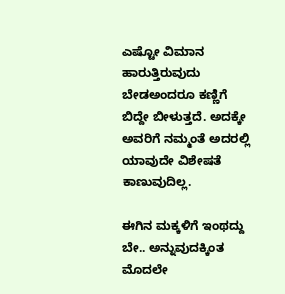ಎಷ್ಟೋ ವಿಮಾನ ಹಾರುತ್ತಿರುವುದು ಬೇಡಅಂದರೂ ಕಣ್ಣಿಗೆ ಬಿದ್ದೇ ಬೀಳುತ್ತದೆ. ಅದಕ್ಕೇ ಅವರಿಗೆ ನಮ್ಮಂತೆ ಅದರಲ್ಲಿ ಯಾವುದೇ ವಿಶೇಷತೆ ಕಾಣುವುದಿಲ್ಲ.

ಈಗಿನ ಮಕ್ಕಳಿಗೆ ಇಂಥದ್ದು
ಬೇ.. ಅನ್ನುವುದಕ್ಕಿಂತ ಮೊದಲೇ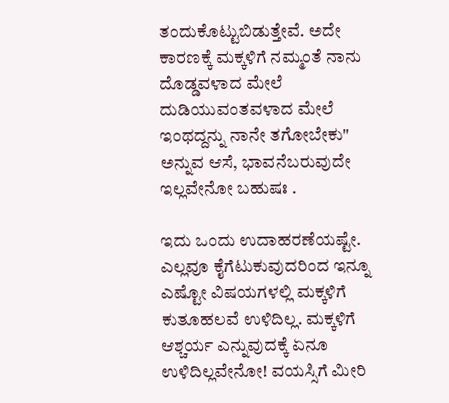ತಂದುಕೊಟ್ಟುಬಿಡುತ್ತೇವೆ. ಅದೇ ಕಾರಣಕ್ಕೆ ಮಕ್ಕಳಿಗೆ ನಮ್ಮಂತೆ ನಾನು ದೊಡ್ಡವಳಾದ ಮೇಲೆ ದುಡಿಯುವಂತವಳಾದ ಮೇಲೆ ಇಂಥದ್ದನ್ನು ನಾನೇ ತಗೋಬೇಕು" ಅನ್ನುವ ಆಸೆ, ಭಾವನೆಬರುವುದೇ ಇಲ್ಲವೇನೋ ಬಹುಷಃ .

ಇದು ಒಂದು ಉದಾಹರಣೆಯಷ್ಟೇ. ಎಲ್ಲವೂ ಕೈಗೆಟುಕುವುದರಿಂದ ಇನ್ನೂ ಎಷ್ಟೋ ವಿಷಯಗಳಲ್ಲಿ ಮಕ್ಕಳಿಗೆ ಕುತೂಹಲವೆ ಉಳಿದಿಲ್ಲ. ಮಕ್ಕಳಿಗೆ ಆಶ್ಚರ್ಯ ಎನ್ನುವುದಕ್ಕೆ ಏನೂ ಉಳಿದಿಲ್ಲವೇನೋ! ವಯಸ್ಸಿಗೆ ಮೀರಿ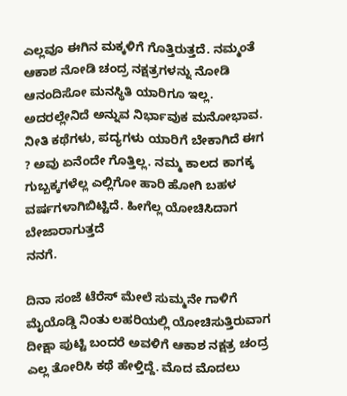ಎಲ್ಲವೂ ಈಗಿನ ಮಕ್ಕಳಿಗೆ ಗೊತ್ತಿರುತ್ತದೆ. ನಮ್ಮಂತೆ ಆಕಾಶ ನೋಡಿ ಚಂದ್ರ ನಕ್ಷತ್ರಗಳನ್ನು ನೋಡಿ ಆನಂದಿಸೋ ಮನಸ್ಥಿತಿ ಯಾರಿಗೂ ಇಲ್ಲ. ಅದರಲ್ಲೇನಿದೆ ಅನ್ನುವ ನಿರ್ಭಾವುಕ ಮನೋಭಾವ. ನೀತಿ ಕಥೆಗಳು, ಪದ್ಯಗಳು ಯಾರಿಗೆ ಬೇಕಾಗಿದೆ ಈಗ ? ಅವು ಏನೆಂದೇ ಗೊತ್ತಿಲ್ಲ. ನಮ್ಮ ಕಾಲದ ಕಾಗಕ್ಕ ಗುಬ್ಬಕ್ಕಗಳೆಲ್ಲ ಎಲ್ಲಿಗೋ ಹಾರಿ ಹೋಗಿ ಬಹಳ ವರ್ಷಗಳಾಗಿಬಿಟ್ಟಿದೆ. ಹೀಗೆಲ್ಲ ಯೋಚಿಸಿದಾಗ ಬೇಜಾರಾಗುತ್ತದೆ
ನನಗೆ.

ದಿನಾ ಸಂಜೆ ಟೆರೆಸ್ ಮೇಲೆ ಸುಮ್ಮನೇ ಗಾಳಿಗೆ ಮೈಯೊಡ್ಡಿ ನಿಂತು ಲಹರಿಯಲ್ಲಿ ಯೋಚಿಸುತ್ತಿರುವಾಗ ದೀಕ್ಷಾ ಪುಟ್ಟಿ ಬಂದರೆ ಅವಳಿಗೆ ಆಕಾಶ ನಕ್ಷತ್ರ ಚಂದ್ರ ಎಲ್ಲ ತೋರಿಸಿ ಕಥೆ ಹೇಳ್ತಿದ್ದೆ. ಮೊದ ಮೊದಲು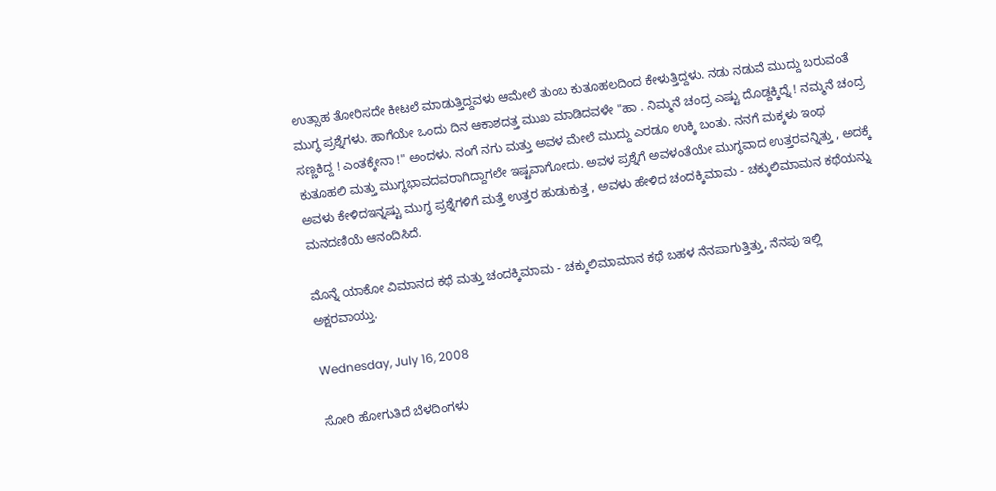ಉತ್ಸಾಹ ತೋರಿಸದೇ ಕೀಟಲೆ ಮಾಡುತ್ತಿದ್ದವಳು ಆಮೇಲೆ ತುಂಬ ಕುತೂಹಲದಿಂದ ಕೇಳುತ್ತಿದ್ದಳು. ನಡು ನಡುವೆ ಮುದ್ದು ಬರುವಂತೆ ಮುಗ್ಧ ಪ್ರಶ್ನೆಗಳು. ಹಾಗೆಯೇ ಒಂದು ದಿನ ಆಕಾಶದತ್ತ ಮುಖ ಮಾಡಿದವಳೇ "ಹಾ . ನಿಮ್ಮನೆ ಚಂದ್ರ ಎಷ್ಟು ದೊಡ್ದಕ್ಕಿದ್ನೆ ! ನಮ್ಮನೆ ಚಂದ್ರ ಸಣ್ಣಕಿದ್ದ ! ಎಂತಕ್ಕೇನಾ !" ಅಂದಳು. ನಂಗೆ ನಗು ಮತ್ತು ಅವಳ ಮೇಲೆ ಮುದ್ದು ಎರಡೂ ಉಕ್ಕಿ ಬಂತು. ನನಗೆ ಮಕ್ಕಳು ಇಂಥ ಕುತೂಹಲಿ ಮತ್ತು ಮುಗ್ಧಭಾವದವರಾಗಿದ್ದಾಗಲೇ ಇಷ್ಟವಾಗೋದು. ಅವಳ ಪ್ರಶ್ನೆಗೆ ಅವಳಂತೆಯೇ ಮುಗ್ಧವಾದ ಉತ್ತರವನ್ನಿತ್ತು , ಅದಕ್ಕೆ ಅವಳು ಕೇಳಿದಇನ್ನಷ್ಟು ಮುಗ್ಧ ಪ್ರಶ್ನೆಗಳಿಗೆ ಮತ್ತೆ ಉತ್ತರ ಹುಡುಕುತ್ತ , ಅವಳು ಹೇಳಿದ ಚಂದಕ್ಕಿಮಾಮ - ಚಕ್ಕುಲಿಮಾಮನ ಕಥೆಯನ್ನು ಮನದಣಿಯೆ ಆನಂದಿಸಿದೆ.

ಮೊನ್ನೆ ಯಾಕೋ ವಿಮಾನದ ಕಥೆ ಮತ್ತು ಚಂದಕ್ಕಿಮಾಮ - ಚಕ್ಕುಲಿಮಾಮಾನ ಕಥೆ ಬಹಳ ನೆನಪಾಗುತ್ತಿತ್ತು, ನೆನಪು ಇಲ್ಲಿ ಅಕ್ಷರವಾಯ್ತು.

Wednesday, July 16, 2008

ಸೋರಿ ಹೋಗುತಿದೆ ಬೆಳದಿಂಗಳು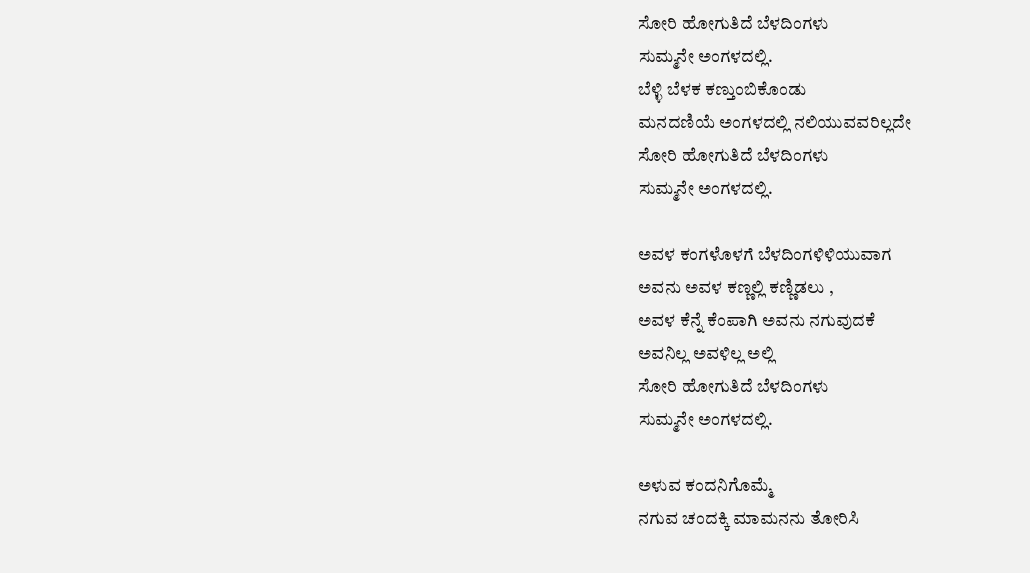ಸೋರಿ ಹೋಗುತಿದೆ ಬೆಳದಿಂಗಳು
ಸುಮ್ಮನೇ ಅಂಗಳದಲ್ಲಿ.
ಬೆಳ್ಳಿ ಬೆಳಕ ಕಣ್ತುಂಬಿಕೊಂಡು
ಮನದಣಿಯೆ ಅಂಗಳದಲ್ಲಿ ನಲಿಯುವವರಿಲ್ಲದೇ
ಸೋರಿ ಹೋಗುತಿದೆ ಬೆಳದಿಂಗಳು
ಸುಮ್ಮನೇ ಅಂಗಳದಲ್ಲಿ.

ಅವಳ ಕಂಗಳೊಳಗೆ ಬೆಳದಿಂಗಳಿಳಿಯುವಾಗ
ಅವನು ಅವಳ ಕಣ್ಣಲ್ಲಿ ಕಣ್ಣಿಡಲು ,
ಅವಳ ಕೆನ್ನೆ ಕೆಂಪಾಗಿ ಅವನು ನಗುವುದಕೆ
ಅವನಿಲ್ಲ ಅವಳಿಲ್ಲ ಅಲ್ಲಿ
ಸೋರಿ ಹೋಗುತಿದೆ ಬೆಳದಿಂಗಳು
ಸುಮ್ಮನೇ ಅಂಗಳದಲ್ಲಿ.

ಅಳುವ ಕಂದನಿಗೊಮ್ಮೆ
ನಗುವ ಚಂದಕ್ಕಿ ಮಾಮನನು ತೋರಿಸಿ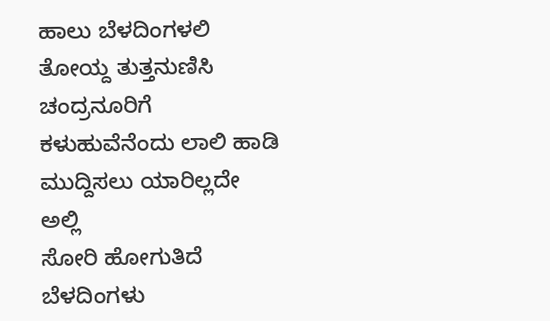ಹಾಲು ಬೆಳದಿಂಗಳಲಿ ತೋಯ್ದ ತುತ್ತನುಣಿಸಿ
ಚಂದ್ರನೂರಿಗೆ ಕಳುಹುವೆನೆಂದು ಲಾಲಿ ಹಾಡಿ
ಮುದ್ದಿಸಲು ಯಾರಿಲ್ಲದೇ ಅಲ್ಲಿ
ಸೋರಿ ಹೋಗುತಿದೆ ಬೆಳದಿಂಗಳು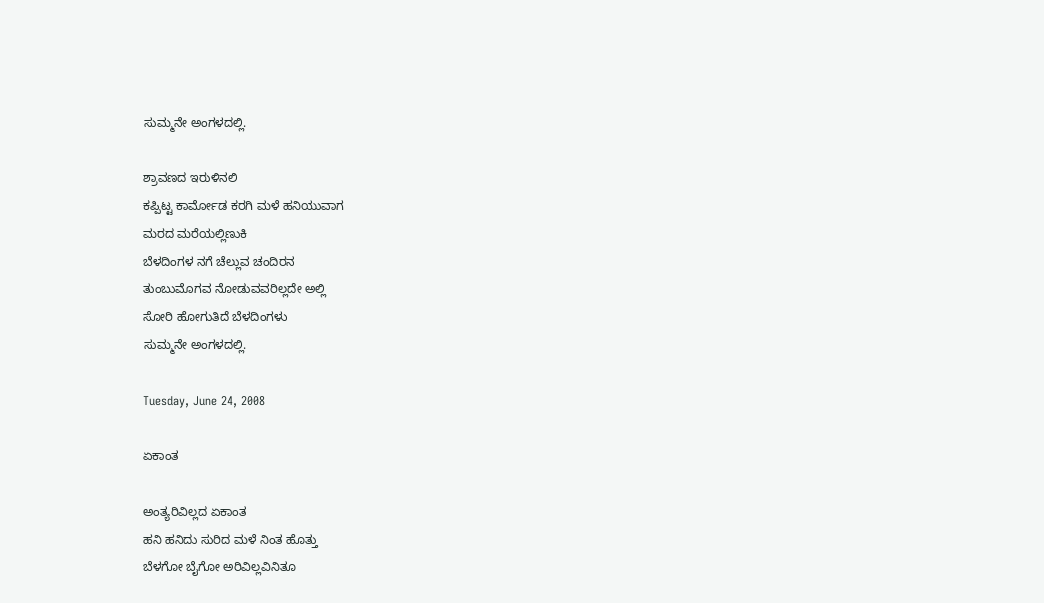ಸುಮ್ಮನೇ ಅಂಗಳದಲ್ಲಿ.

ಶ್ರಾವಣದ ಇರುಳಿನಲಿ
ಕಪ್ಪಿಟ್ಟ ಕಾರ್ಮೋಡ ಕರಗಿ ಮಳೆ ಹನಿಯುವಾಗ
ಮರದ ಮರೆಯಲ್ಲಿಣುಕಿ
ಬೆಳದಿಂಗಳ ನಗೆ ಚೆಲ್ಲುವ ಚಂದಿರನ
ತುಂಬುಮೊಗವ ನೋಡುವವರಿಲ್ಲದೇ ಅಲ್ಲಿ
ಸೋರಿ ಹೋಗುತಿದೆ ಬೆಳದಿಂಗಳು
ಸುಮ್ಮನೇ ಅಂಗಳದಲ್ಲಿ.

Tuesday, June 24, 2008

ಏಕಾಂತ

ಅಂತ್ಯರಿವಿಲ್ಲದ ಏಕಾಂತ
ಹನಿ ಹನಿದು ಸುರಿದ ಮಳೆ ನಿಂತ ಹೊತ್ತು
ಬೆಳಗೋ ಬೈಗೋ ಅರಿವಿಲ್ಲವಿನಿತೂ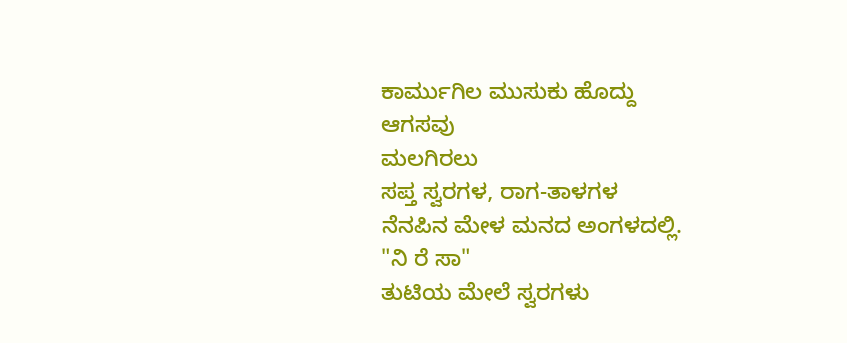ಕಾರ್ಮುಗಿಲ ಮುಸುಕು ಹೊದ್ದು
ಆಗಸವು
ಮಲಗಿರಲು
ಸಪ್ತ ಸ್ವರಗಳ, ರಾಗ-ತಾಳಗಳ
ನೆನಪಿನ ಮೇಳ ಮನದ ಅಂಗಳದಲ್ಲಿ.
"ನಿ ರೆ ಸಾ"
ತುಟಿಯ ಮೇಲೆ ಸ್ವರಗಳು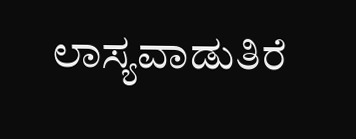ಲಾಸ್ಯವಾಡುತಿರೆ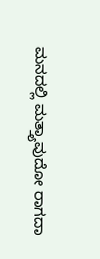ಮನದಲ್ಲಿ ಮತ್ತ್ಯಾವುದೋ ರಾಗದಾ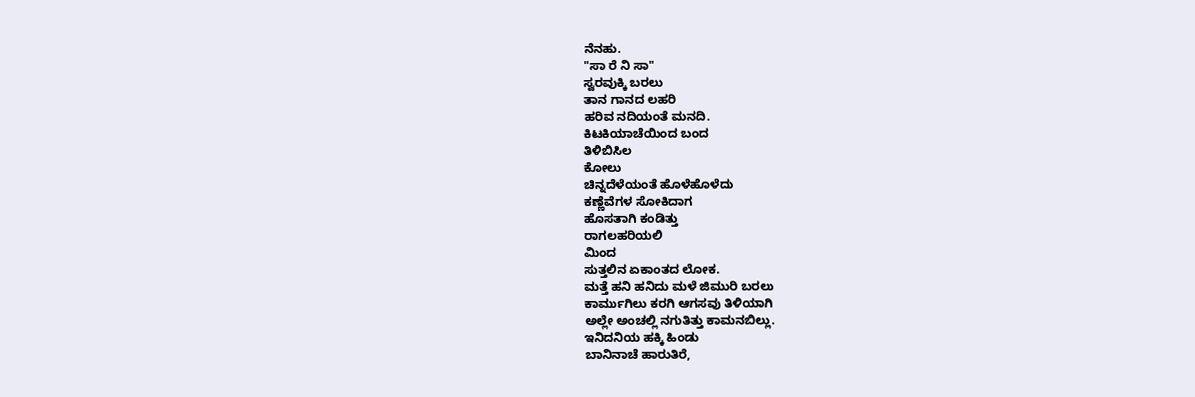ನೆನಹು.
"ಸಾ ರೆ ನಿ ಸಾ"
ಸ್ವರವುಕ್ಕಿ ಬರಲು
ತಾನ ಗಾನದ ಲಹರಿ
ಹರಿವ ನದಿಯಂತೆ ಮನದಿ.
ಕಿಟಕಿಯಾಚೆಯಿಂದ ಬಂದ
ತಿಳಿಬಿಸಿಲ
ಕೋಲು
ಚಿನ್ನದೆಳೆಯಂತೆ ಹೊಳೆಹೊಳೆದು
ಕಣ್ಣೆವೆಗಳ ಸೋಕಿದಾಗ
ಹೊಸತಾಗಿ ಕಂಡಿತ್ತು
ರಾಗಲಹರಿಯಲಿ
ಮಿಂದ
ಸುತ್ತಲಿನ ಏಕಾಂತದ ಲೋಕ.
ಮತ್ತೆ ಹನಿ ಹನಿದು ಮಳೆ ಜಿಮುರಿ ಬರಲು
ಕಾರ್ಮುಗಿಲು ಕರಗಿ ಆಗಸವು ತಿಳಿಯಾಗಿ
ಅಲ್ಲೇ ಅಂಚಲ್ಲಿ ನಗುತಿತ್ತು ಕಾಮನಬಿಲ್ಲು.
ಇನಿದನಿಯ ಹಕ್ಕಿ ಹಿಂಡು
ಬಾನಿನಾಚೆ ಹಾರುತಿರೆ,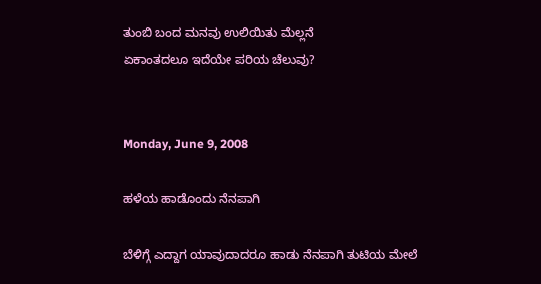ತುಂಬಿ ಬಂದ ಮನವು ಉಲಿಯಿತು ಮೆಲ್ಲನೆ
ಏಕಾಂತದಲೂ ಇದೆಯೇ ಪರಿಯ ಚೆಲುವು?


Monday, June 9, 2008

ಹಳೆಯ ಹಾಡೊಂದು ನೆನಪಾಗಿ

ಬೆಳಿಗ್ಗೆ ಎದ್ದಾಗ ಯಾವುದಾದರೂ ಹಾಡು ನೆನಪಾಗಿ ತುಟಿಯ ಮೇಲೆ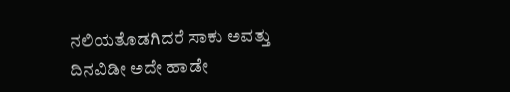ನಲಿಯತೊಡಗಿದರೆ ಸಾಕು ಅವತ್ತು ದಿನವಿಡೀ ಅದೇ ಹಾಡೇ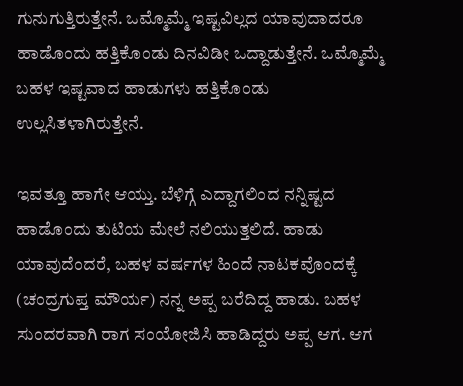ಗುನುಗುತ್ತಿರುತ್ತೇನೆ. ಒಮ್ಮೊಮ್ಮೆ ಇಷ್ಟವಿಲ್ಲದ ಯಾವುದಾದರೂ ಹಾಡೊಂದು ಹತ್ತಿಕೊಂಡು ದಿನವಿಡೀ ಒದ್ದಾಡುತ್ತೇನೆ. ಒಮ್ಮೊಮ್ಮೆ ಬಹಳ ಇಷ್ಟವಾದ ಹಾಡುಗಳು ಹತ್ತಿಕೊಂಡು ಉಲ್ಲಸಿತಳಾಗಿರುತ್ತೇನೆ.

ಇವತ್ತೂ ಹಾಗೇ ಆಯ್ತು. ಬೆಳಿಗ್ಗೆ ಎದ್ದಾಗಲಿಂದ ನನ್ನಿಷ್ಟದ ಹಾಡೊಂದು ತುಟಿಯ ಮೇಲೆ ನಲಿಯುತ್ತಲಿದೆ. ಹಾಡು ಯಾವುದೆಂದರೆ, ಬಹಳ ವರ್ಷಗಳ ಹಿಂದೆ ನಾಟಕವೊಂದಕ್ಕೆ (ಚಂದ್ರಗುಪ್ತ ಮೌರ್ಯ) ನನ್ನ ಅಪ್ಪ ಬರೆದಿದ್ದ ಹಾಡು. ಬಹಳ ಸುಂದರವಾಗಿ ರಾಗ ಸಂಯೋಜಿಸಿ ಹಾಡಿದ್ದರು ಅಪ್ಪ ಆಗ. ಆಗ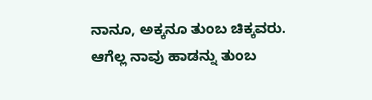ನಾನೂ, ಅಕ್ಕನೂ ತುಂಬ ಚಿಕ್ಕವರು. ಆಗೆಲ್ಲ ನಾವು ಹಾಡನ್ನು ತುಂಬ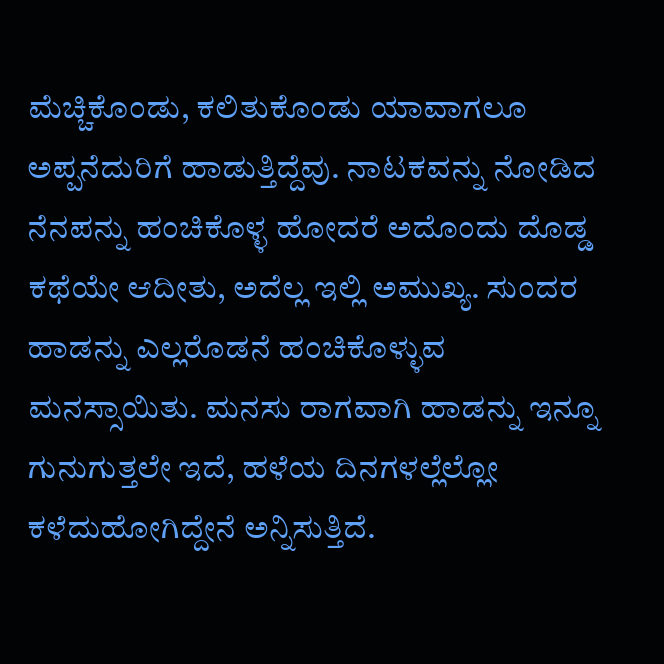ಮೆಚ್ಚಿಕೊಂಡು, ಕಲಿತುಕೊಂಡು ಯಾವಾಗಲೂ ಅಪ್ಪನೆದುರಿಗೆ ಹಾಡುತ್ತಿದ್ದೆವು. ನಾಟಕವನ್ನು ನೋಡಿದ ನೆನಪನ್ನು ಹಂಚಿಕೊಳ್ಳ ಹೋದರೆ ಅದೊಂದು ದೊಡ್ಡ ಕಥೆಯೇ ಆದೀತು, ಅದೆಲ್ಲ ಇಲ್ಲಿ ಅಮುಖ್ಯ. ಸುಂದರ ಹಾಡನ್ನು ಎಲ್ಲರೊಡನೆ ಹಂಚಿಕೊಳ್ಳುವ ಮನಸ್ಸಾಯಿತು. ಮನಸು ರಾಗವಾಗಿ ಹಾಡನ್ನು ಇನ್ನೂ ಗುನುಗುತ್ತಲೇ ಇದೆ, ಹಳೆಯ ದಿನಗಳಲ್ಲೆಲ್ಲೋ ಕಳೆದುಹೋಗಿದ್ದೇನೆ ಅನ್ನಿಸುತ್ತಿದೆ.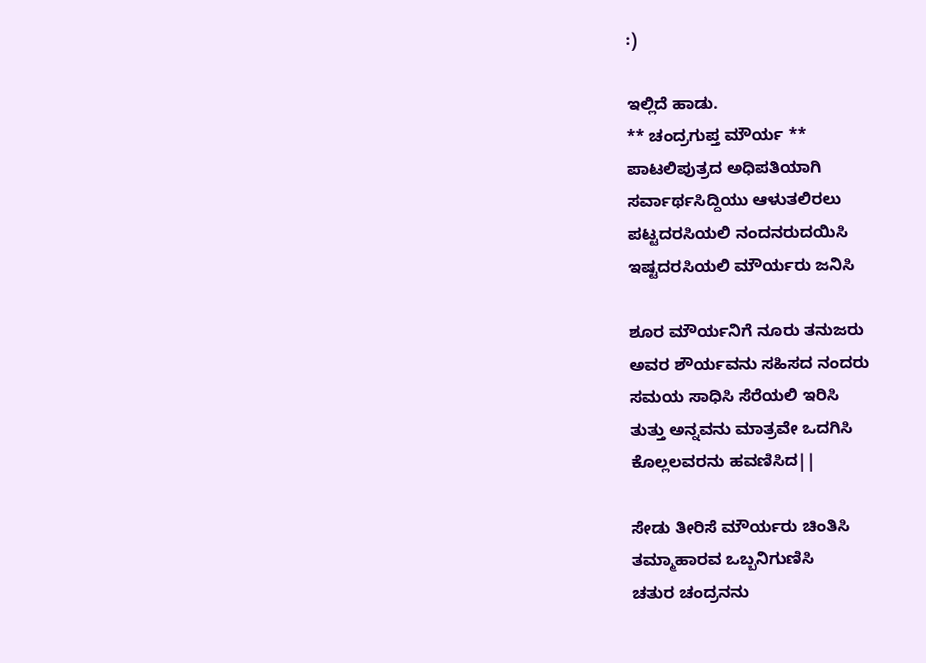:)

ಇಲ್ಲಿದೆ ಹಾಡು.
** ಚಂದ್ರಗುಪ್ತ ಮೌರ್ಯ **
ಪಾಟಲಿಪುತ್ರದ ಅಧಿಪತಿಯಾಗಿ
ಸರ್ವಾರ್ಥಸಿದ್ದಿಯು ಆಳುತಲಿರಲು
ಪಟ್ಟದರಸಿಯಲಿ ನಂದನರುದಯಿಸಿ
ಇಷ್ಟದರಸಿಯಲಿ ಮೌರ್ಯರು ಜನಿಸಿ

ಶೂರ ಮೌರ್ಯನಿಗೆ ನೂರು ತನುಜರು
ಅವರ ಶೌರ್ಯವನು ಸಹಿಸದ ನಂದರು
ಸಮಯ ಸಾಧಿಸಿ ಸೆರೆಯಲಿ ಇರಿಸಿ
ತುತ್ತು ಅನ್ನವನು ಮಾತ್ರವೇ ಒದಗಿಸಿ
ಕೊಲ್ಲಲವರನು ಹವಣಿಸಿದ||

ಸೇಡು ತೀರಿಸೆ ಮೌರ್ಯರು ಚಿಂತಿಸಿ
ತಮ್ಮಾಹಾರವ ಒಬ್ಬನಿಗುಣಿಸಿ
ಚತುರ ಚಂದ್ರನನು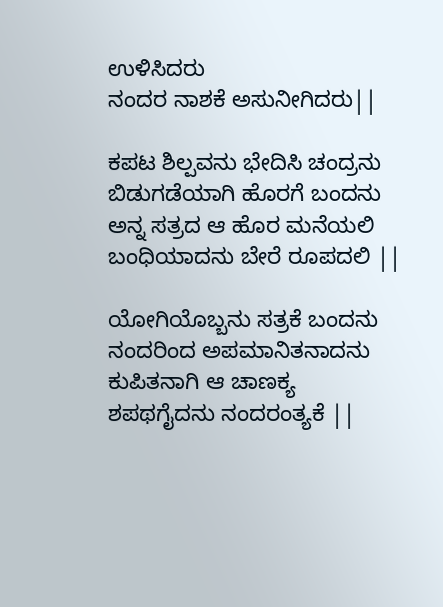ಉಳಿಸಿದರು
ನಂದರ ನಾಶಕೆ ಅಸುನೀಗಿದರು||

ಕಪಟ ಶಿಲ್ಪವನು ಭೇದಿಸಿ ಚಂದ್ರನು
ಬಿಡುಗಡೆಯಾಗಿ ಹೊರಗೆ ಬಂದನು
ಅನ್ನ ಸತ್ರದ ಆ ಹೊರ ಮನೆಯಲಿ
ಬಂಧಿಯಾದನು ಬೇರೆ ರೂಪದಲಿ ||

ಯೋಗಿಯೊಬ್ಬನು ಸತ್ರಕೆ ಬಂದನು
ನಂದರಿಂದ ಅಪಮಾನಿತನಾದನು
ಕುಪಿತನಾಗಿ ಆ ಚಾಣಕ್ಯ
ಶಪಥಗೈದನು ನಂದರಂತ್ಯಕೆ ||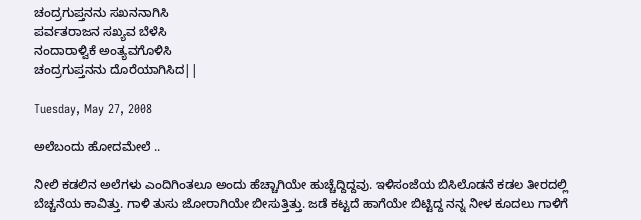ಚಂದ್ರಗುಪ್ತನನು ಸಖನನಾಗಿಸಿ
ಪರ್ವತರಾಜನ ಸಖ್ಯವ ಬೆಳೆಸಿ
ನಂದಾರಾಳ್ವಿಕೆ ಅಂತ್ಯವಗೊಳಿಸಿ
ಚಂದ್ರಗುಪ್ತನನು ದೊರೆಯಾಗಿಸಿದ||

Tuesday, May 27, 2008

ಅಲೆಬಂದು ಹೋದಮೇಲೆ ..

ನೀಲಿ ಕಡಲಿನ ಅಲೆಗಳು ಎಂದಿಗಿಂತಲೂ ಅಂದು ಹೆಚ್ಚಾಗಿಯೇ ಹುಚ್ಚೆದ್ದಿದ್ದವು. ಇಳಿಸಂಜೆಯ ಬಿಸಿಲೊಡನೆ ಕಡಲ ತೀರದಲ್ಲಿ ಬೆಚ್ಚನೆಯ ಕಾವಿತ್ತು. ಗಾಳಿ ತುಸು ಜೋರಾಗಿಯೇ ಬೀಸುತ್ತಿತ್ತು. ಜಡೆ ಕಟ್ಟದೆ ಹಾಗೆಯೇ ಬಿಟ್ಟಿದ್ದ ನನ್ನ ನೀಳ ಕೂದಲು ಗಾಳಿಗೆ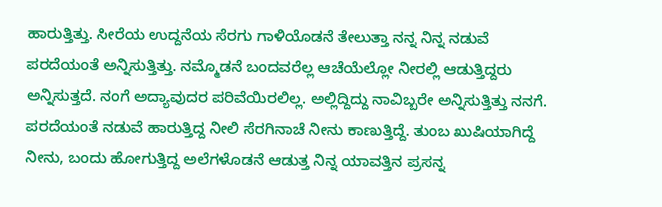ಹಾರುತ್ತಿತ್ತು. ಸೀರೆಯ ಉದ್ದನೆಯ ಸೆರಗು ಗಾಳಿಯೊಡನೆ ತೇಲುತ್ತಾ ನನ್ನ ನಿನ್ನ ನಡುವೆ ಪರದೆಯಂತೆ ಅನ್ನಿಸುತ್ತಿತ್ತು. ನಮ್ಮೊಡನೆ ಬಂದವರೆಲ್ಲ ಆಚೆಯೆಲ್ಲೋ ನೀರಲ್ಲಿ ಆಡುತ್ತಿದ್ದರು ಅನ್ನಿಸುತ್ತದೆ. ನಂಗೆ ಅದ್ಯಾವುದರ ಪರಿವೆಯಿರಲಿಲ್ಲ. ಅಲ್ಲಿದ್ದಿದ್ದು ನಾವಿಬ್ಬರೇ ಅನ್ನಿಸುತ್ತಿತ್ತು ನನಗೆ. ಪರದೆಯಂತೆ ನಡುವೆ ಹಾರುತ್ತಿದ್ದ ನೀಲಿ ಸೆರಗಿನಾಚೆ ನೀನು ಕಾಣುತ್ತಿದ್ದೆ. ತುಂಬ ಖುಷಿಯಾಗಿದ್ದೆ ನೀನು, ಬಂದು ಹೋಗುತ್ತಿದ್ದ ಅಲೆಗಳೊಡನೆ ಆಡುತ್ತ ನಿನ್ನ ಯಾವತ್ತಿನ ಪ್ರಸನ್ನ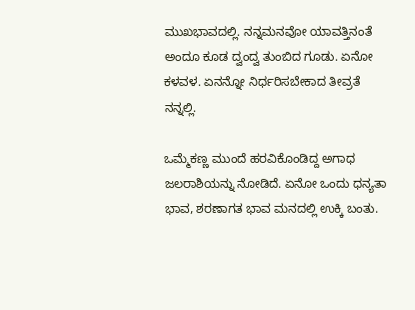ಮುಖಭಾವದಲ್ಲಿ. ನನ್ನಮನವೋ ಯಾವತ್ತಿನಂತೆ ಅಂದೂ ಕೂಡ ದ್ವಂದ್ವ ತುಂಬಿದ ಗೂಡು. ಏನೋ ಕಳವಳ. ಏನನ್ನೋ ನಿರ್ಧರಿಸಬೇಕಾದ ತೀವ್ರತೆ ನನ್ನಲ್ಲಿ.

ಒಮ್ಮೆಕಣ್ಣ ಮುಂದೆ ಹರವಿಕೊಂಡಿದ್ದ ಅಗಾಧ ಜಲರಾಶಿಯನ್ನು ನೋಡಿದೆ. ಏನೋ ಒಂದು ಧನ್ಯತಾ ಭಾವ, ಶರಣಾಗತ ಭಾವ ಮನದಲ್ಲಿ ಉಕ್ಕಿ ಬಂತು.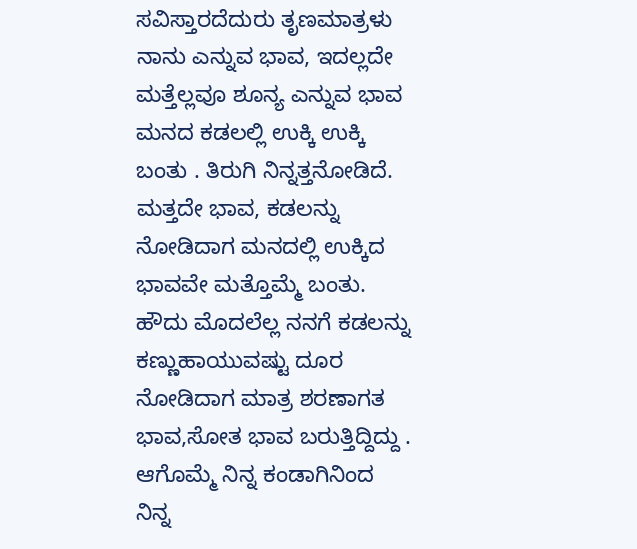ಸವಿಸ್ತಾರದೆದುರು ತೃಣಮಾತ್ರಳು ನಾನು ಎನ್ನುವ ಭಾವ, ಇದಲ್ಲದೇ ಮತ್ತೆಲ್ಲವೂ ಶೂನ್ಯ ಎನ್ನುವ ಭಾವ ಮನದ ಕಡಲಲ್ಲಿ ಉಕ್ಕಿ ಉಕ್ಕಿ ಬಂತು . ತಿರುಗಿ ನಿನ್ನತ್ತನೋಡಿದೆ. ಮತ್ತದೇ ಭಾವ, ಕಡಲನ್ನು ನೋಡಿದಾಗ ಮನದಲ್ಲಿ ಉಕ್ಕಿದ ಭಾವವೇ ಮತ್ತೊಮ್ಮೆ ಬಂತು. ಹೌದು ಮೊದಲೆಲ್ಲ ನನಗೆ ಕಡಲನ್ನು ಕಣ್ಣುಹಾಯುವಷ್ಟು ದೂರ ನೋಡಿದಾಗ ಮಾತ್ರ ಶರಣಾಗತ ಭಾವ,ಸೋತ ಭಾವ ಬರುತ್ತಿದ್ದಿದ್ದು . ಆಗೊಮ್ಮೆ ನಿನ್ನ ಕಂಡಾಗಿನಿಂದ ನಿನ್ನ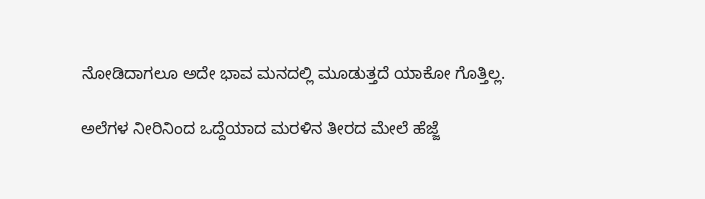ನೋಡಿದಾಗಲೂ ಅದೇ ಭಾವ ಮನದಲ್ಲಿ ಮೂಡುತ್ತದೆ ಯಾಕೋ ಗೊತ್ತಿಲ್ಲ.

ಅಲೆಗಳ ನೀರಿನಿಂದ ಒದ್ದೆಯಾದ ಮರಳಿನ ತೀರದ ಮೇಲೆ ಹೆಜ್ಜೆ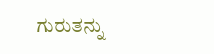ಗುರುತನ್ನು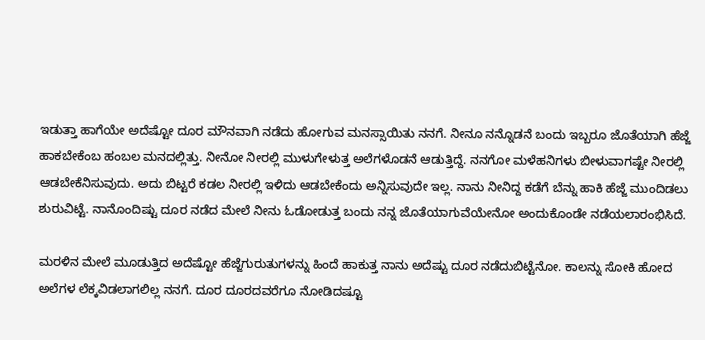ಇಡುತ್ತಾ ಹಾಗೆಯೇ ಅದೆಷ್ಟೋ ದೂರ ಮೌನವಾಗಿ ನಡೆದು ಹೋಗುವ ಮನಸ್ಸಾಯಿತು ನನಗೆ. ನೀನೂ ನನ್ನೊಡನೆ ಬಂದು ಇಬ್ಬರೂ ಜೊತೆಯಾಗಿ ಹೆಜ್ಜೆ ಹಾಕಬೇಕೆಂಬ ಹಂಬಲ ಮನದಲ್ಲಿತ್ತು. ನೀನೋ ನೀರಲ್ಲಿ ಮುಳುಗೇಳುತ್ತ ಅಲೆಗಳೊಡನೆ ಆಡುತ್ತಿದ್ದೆ. ನನಗೋ ಮಳೆಹನಿಗಳು ಬೀಳುವಾಗಷ್ಟೇ ನೀರಲ್ಲಿ ಆಡಬೇಕೆನಿಸುವುದು. ಅದು ಬಿಟ್ಟರೆ ಕಡಲ ನೀರಲ್ಲಿ ಇಳಿದು ಆಡಬೇಕೆಂದು ಅನ್ನಿಸುವುದೇ ಇಲ್ಲ. ನಾನು ನೀನಿದ್ದ ಕಡೆಗೆ ಬೆನ್ನು ಹಾಕಿ ಹೆಜ್ಜೆ ಮುಂದಿಡಲು ಶುರುವಿಟ್ಟೆ. ನಾನೊಂದಿಷ್ಟು ದೂರ ನಡೆದ ಮೇಲೆ ನೀನು ಓಡೋಡುತ್ತ ಬಂದು ನನ್ನ ಜೊತೆಯಾಗುವೆಯೇನೋ ಅಂದುಕೊಂಡೇ ನಡೆಯಲಾರಂಭಿಸಿದೆ.

ಮರಳಿನ ಮೇಲೆ ಮೂಡುತ್ತಿದ ಅದೆಷ್ಟೋ ಹೆಜ್ಜೆಗುರುತುಗಳನ್ನು ಹಿಂದೆ ಹಾಕುತ್ತ ನಾನು ಅದೆಷ್ಟು ದೂರ ನಡೆದುಬಿಟ್ಟೆನೋ. ಕಾಲನ್ನು ಸೋಕಿ ಹೋದ ಅಲೆಗಳ ಲೆಕ್ಕವಿಡಲಾಗಲಿಲ್ಲ ನನಗೆ. ದೂರ ದೂರದವರೆಗೂ ನೋಡಿದಷ್ಟೂ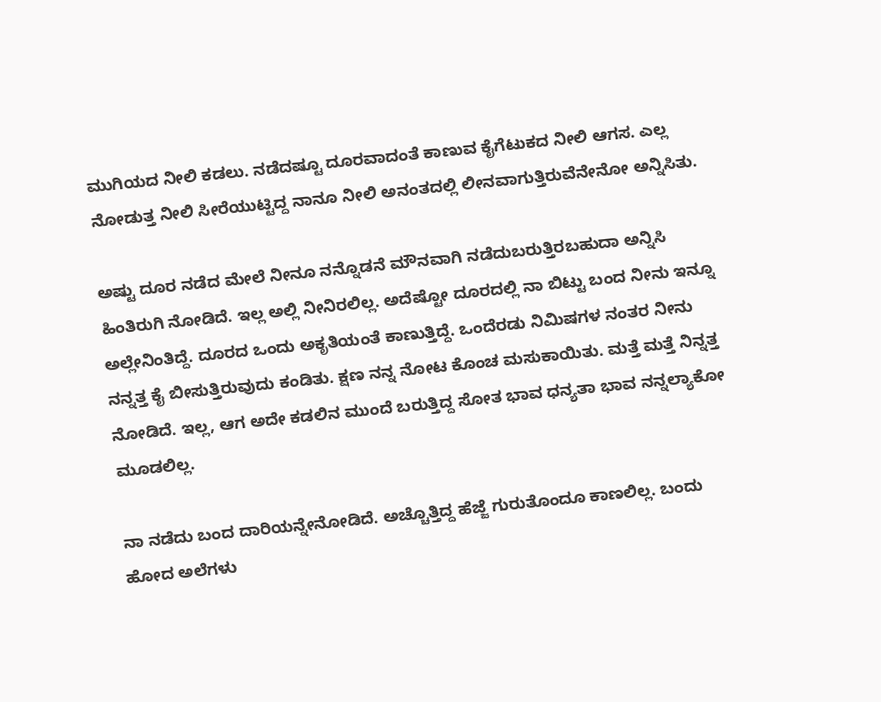ಮುಗಿಯದ ನೀಲಿ ಕಡಲು. ನಡೆದಷ್ಟೂ ದೂರವಾದಂತೆ ಕಾಣುವ ಕೈಗೆಟುಕದ ನೀಲಿ ಆಗಸ. ಎಲ್ಲ ನೋಡುತ್ತ ನೀಲಿ ಸೀರೆಯುಟ್ಟಿದ್ದ ನಾನೂ ನೀಲಿ ಅನಂತದಲ್ಲಿ ಲೀನವಾಗುತ್ತಿರುವೆನೇನೋ ಅನ್ನಿಸಿತು.

ಅಷ್ಟು ದೂರ ನಡೆದ ಮೇಲೆ ನೀನೂ ನನ್ನೊಡನೆ ಮೌನವಾಗಿ ನಡೆದುಬರುತ್ತಿರಬಹುದಾ ಅನ್ನಿಸಿ ಹಿಂತಿರುಗಿ ನೋಡಿದೆ. ಇಲ್ಲ ಅಲ್ಲಿ ನೀನಿರಲಿಲ್ಲ. ಅದೆಷ್ಟೋ ದೂರದಲ್ಲಿ ನಾ ಬಿಟ್ಟು ಬಂದ ನೀನು ಇನ್ನೂ ಅಲ್ಲೇನಿಂತಿದ್ದೆ. ದೂರದ ಒಂದು ಅಕೃತಿಯಂತೆ ಕಾಣುತ್ತಿದ್ದೆ. ಒಂದೆರಡು ನಿಮಿಷಗಳ ನಂತರ ನೀನು ನನ್ನತ್ತ ಕೈ ಬೀಸುತ್ತಿರುವುದು ಕಂಡಿತು. ಕ್ಷಣ ನನ್ನ ನೋಟ ಕೊಂಚ ಮಸುಕಾಯಿತು. ಮತ್ತೆ ಮತ್ತೆ ನಿನ್ನತ್ತ ನೋಡಿದೆ. ಇಲ್ಲ, ಆಗ ಅದೇ ಕಡಲಿನ ಮುಂದೆ ಬರುತ್ತಿದ್ದ ಸೋತ ಭಾವ ಧನ್ಯತಾ ಭಾವ ನನ್ನಲ್ಯಾಕೋ ಮೂಡಲಿಲ್ಲ.

ನಾ ನಡೆದು ಬಂದ ದಾರಿಯನ್ನೇನೋಡಿದೆ. ಅಚ್ಚೊತ್ತಿದ್ದ ಹೆಜ್ಜೆ ಗುರುತೊಂದೂ ಕಾಣಲಿಲ್ಲ. ಬಂದು ಹೋದ ಅಲೆಗಳು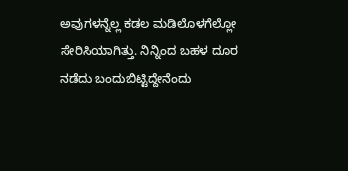ಅವುಗಳನ್ನೆಲ್ಲ ಕಡಲ ಮಡಿಲೊಳಗೆಲ್ಲೋ ಸೇರಿಸಿಯಾಗಿತ್ತು. ನಿನ್ನಿಂದ ಬಹಳ ದೂರ ನಡೆದು ಬಂದುಬಿಟ್ಟಿದ್ದೇನೆಂದು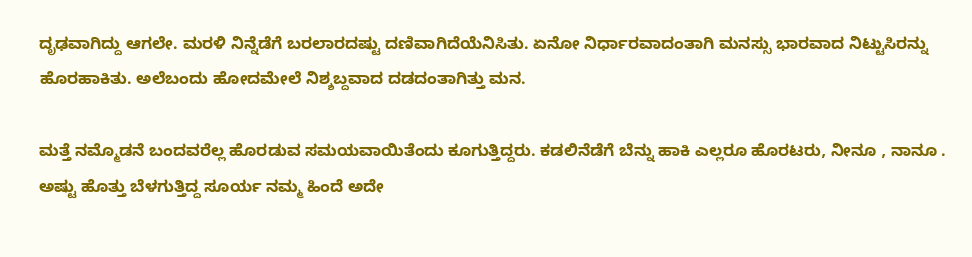ದೃಢವಾಗಿದ್ದು ಆಗಲೇ. ಮರಳಿ ನಿನ್ನೆಡೆಗೆ ಬರಲಾರದಷ್ಟು ದಣಿವಾಗಿದೆಯೆನಿಸಿತು. ಏನೋ ನಿರ್ಧಾರವಾದಂತಾಗಿ ಮನಸ್ಸು ಭಾರವಾದ ನಿಟ್ಟುಸಿರನ್ನು ಹೊರಹಾಕಿತು. ಅಲೆಬಂದು ಹೋದಮೇಲೆ ನಿಶ್ಶಬ್ದವಾದ ದಡದಂತಾಗಿತ್ತು ಮನ.

ಮತ್ತೆ ನಮ್ಮೊಡನೆ ಬಂದವರೆಲ್ಲ ಹೊರಡುವ ಸಮಯವಾಯಿತೆಂದು ಕೂಗುತ್ತಿದ್ದರು. ಕಡಲಿನೆಡೆಗೆ ಬೆನ್ನು ಹಾಕಿ ಎಲ್ಲರೂ ಹೊರಟರು, ನೀನೂ , ನಾನೂ . ಅಷ್ಟು ಹೊತ್ತು ಬೆಳಗುತ್ತಿದ್ದ ಸೂರ್ಯ ನಮ್ಮ ಹಿಂದೆ ಅದೇ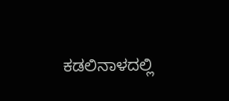ಕಡಲಿನಾಳದಲ್ಲಿ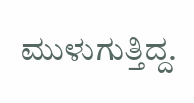ಮುಳುಗುತ್ತಿದ್ದ.